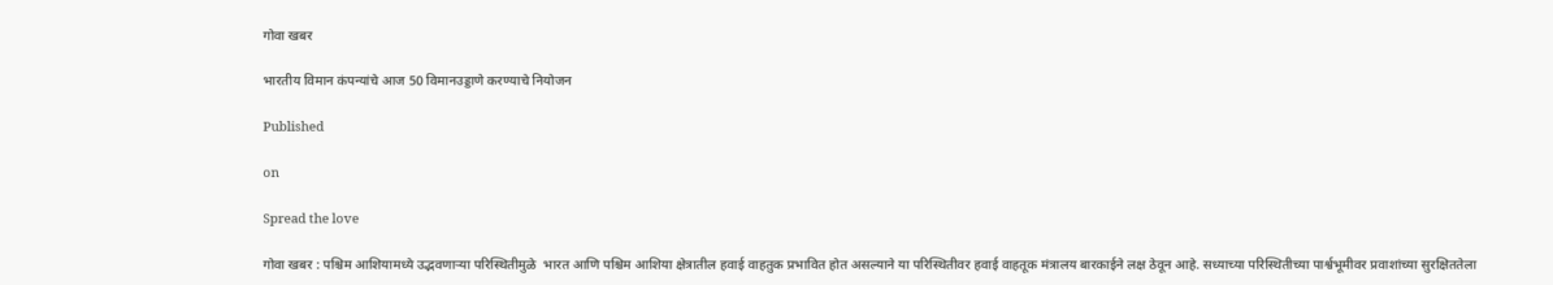गोवा खबर

भारतीय विमान कंपन्यांचे आज 50 विमानउड्डाणे करण्याचे नियोजन

Published

on

Spread the love

गोवा खबर : पश्चिम आशियामध्ये उद्भवणाऱ्या परिस्थितीमुळे  भारत आणि पश्चिम आशिया क्षेत्रातील हवाई वाहतुक प्रभावित होत असल्याने या परिस्थितीवर हवाई वाहतूक मंत्रालय बारकाईने लक्ष ठेवून आहे. सध्याच्या परिस्थितीच्या पार्श्वभूमीवर प्रवाशांच्या सुरक्षिततेला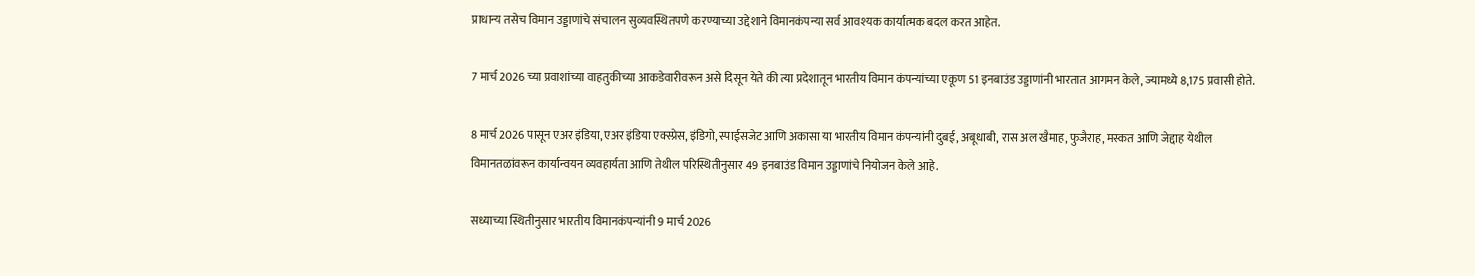प्राधान्य तसेच विमान उड्डाणांचे संचालन सुव्यवस्थितपणे करण्याच्या उद्देशाने विमानकंपन्या सर्व आवश्यक कार्यात्मक बदल करत आहेत.

7 मार्च 2026 च्या प्रवाशांच्या वाहतुकीच्या आकडेवारीवरून असे दिसून येते की त्या प्रदेशातून भारतीय विमान कंपन्यांच्या एकूण 51 इनबाउंड उड्डाणांनी भारतात आगमन केले, ज्यामध्ये 8,175 प्रवासी होते.

8 मार्च 2026 पासून एअर इंडिया, एअर इंडिया एक्स्प्रेस, इंडिगो, स्पाईसजेट आणि अकासा या भारतीय विमान कंपन्यांनी दुबई, अबूधाबी, रास अल खैमाह, फुजैराह, मस्कत आणि जेद्दाह येथील विमानतळांवरून कार्यान्वयन व्यवहार्यता आणि तेथील परिस्थितीनुसार 49 इनबाउंड विमान उड्डाणांचे नियोजन केले आहे.

सध्याच्या स्थितीनुसार भारतीय विमानकंपन्यांनी 9 मार्च 2026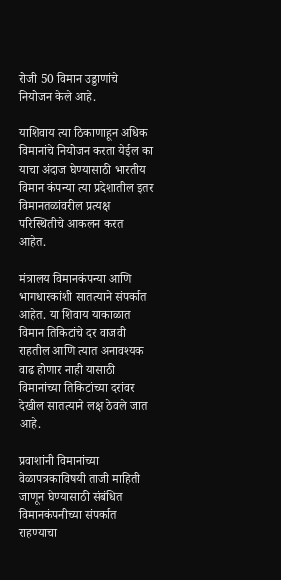रोजी 50 विमान उड्डाणांचे नियोजन केले आहे.

याशिवाय त्या ठिकाणाहून अधिक विमानांचे नियोजन करता येईल का याचा अंदाज घेण्यासाठी भारतीय विमान कंपन्या त्या प्रदेशातील इतर विमानतळांवरील प्रत्यक्ष परिस्थितीचे आकलन करत आहेत.

मंत्रालय विमानकंपन्या आणि भागधारकांशी सातत्याने संपर्कात आहेत. या शिवाय याकाळात विमान तिकिटांचे दर वाजवी राहतील आणि त्यात अनावश्यक वाढ होणार नाही यासाठी विमानांच्या तिकिटांच्या दरांवर देखील सातत्याने लक्ष ठेवले जात आहे.

प्रवाशांनी विमानांच्या वेळापत्रकाविषयी ताजी माहिती जाणून घेण्यासाठी संबंधित विमानकंपनीच्या संपर्कात राहण्याचा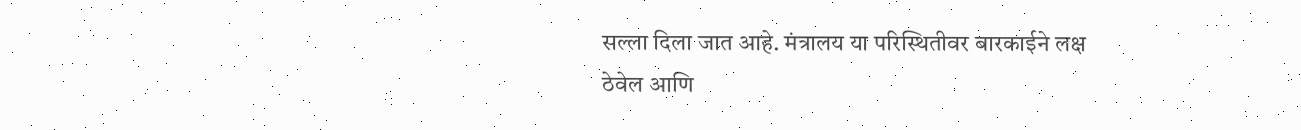सल्ला दिला जात आहे. मंत्रालय या परिस्थितीवर बारकाईने लक्ष ठेवेल आणि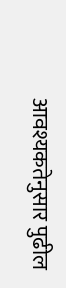आवश्यकतेनुसार पुढील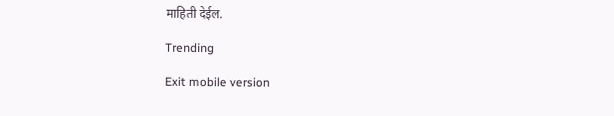माहिती देईल.

Trending

Exit mobile version